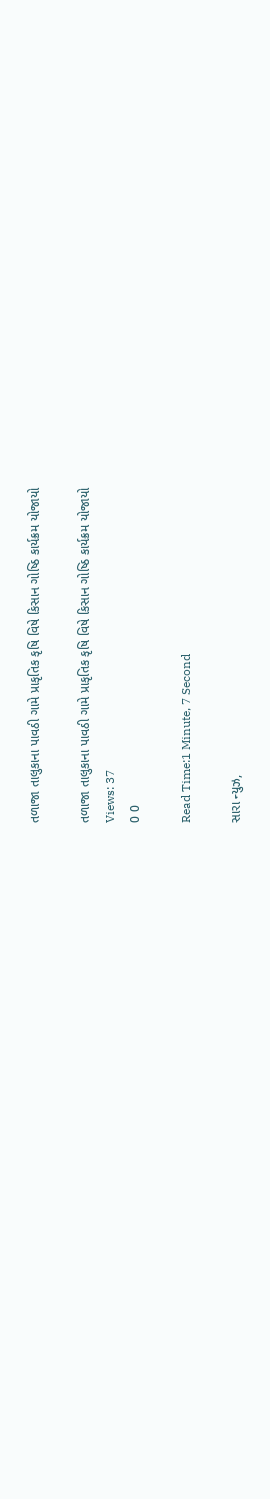તળાજા તાલુકાના પાવઠી ગામે પ્રાકૃતિક કૃષિ વિષે કિસાન ગોષ્ઠિ કાર્યક્રમ યોજાયો

તળાજા તાલુકાના પાવઠી ગામે પ્રાકૃતિક કૃષિ વિષે કિસાન ગોષ્ઠિ કાર્યક્રમ યોજાયો
Views: 37
0 0

Read Time:1 Minute, 7 Second

સારા ન્યુઝ,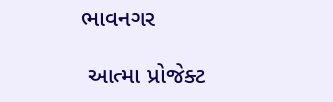ભાવનગર

 આત્મા પ્રોજેક્ટ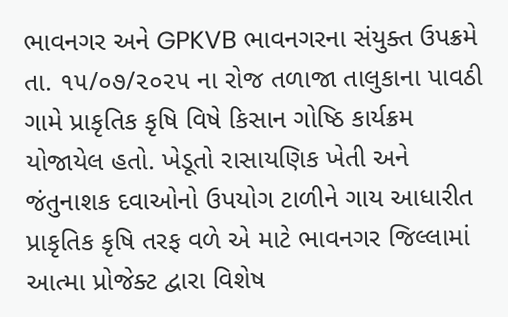ભાવનગર અને GPKVB ભાવનગરના સંયુક્ત ઉપક્રમે તા. ૧૫/૦૭/૨૦૨૫ ના રોજ તળાજા તાલુકાના પાવઠી ગામે પ્રાકૃતિક કૃષિ વિષે કિસાન ગોષ્ઠિ કાર્યક્રમ યોજાયેલ હતો. ખેડૂતો રાસાયણિક ખેતી અને જંતુનાશક દવાઓનો ઉપયોગ ટાળીને ગાય આધારીત પ્રાકૃતિક કૃષિ તરફ વળે એ માટે ભાવનગર જિલ્લામાં આત્મા પ્રોજેક્ટ દ્વારા વિશેષ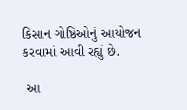કિસાન ગોષ્ઠિઓનું આયોજન કરવામાં આવી રહ્યું છે.

 આ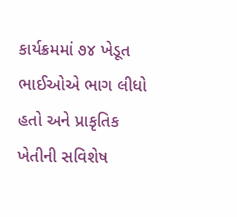કાર્યક્રમમાં ૭૪ ખેડૂત ભાઈઓએ ભાગ લીધો હતો અને પ્રાકૃતિક ખેતીની સવિશેષ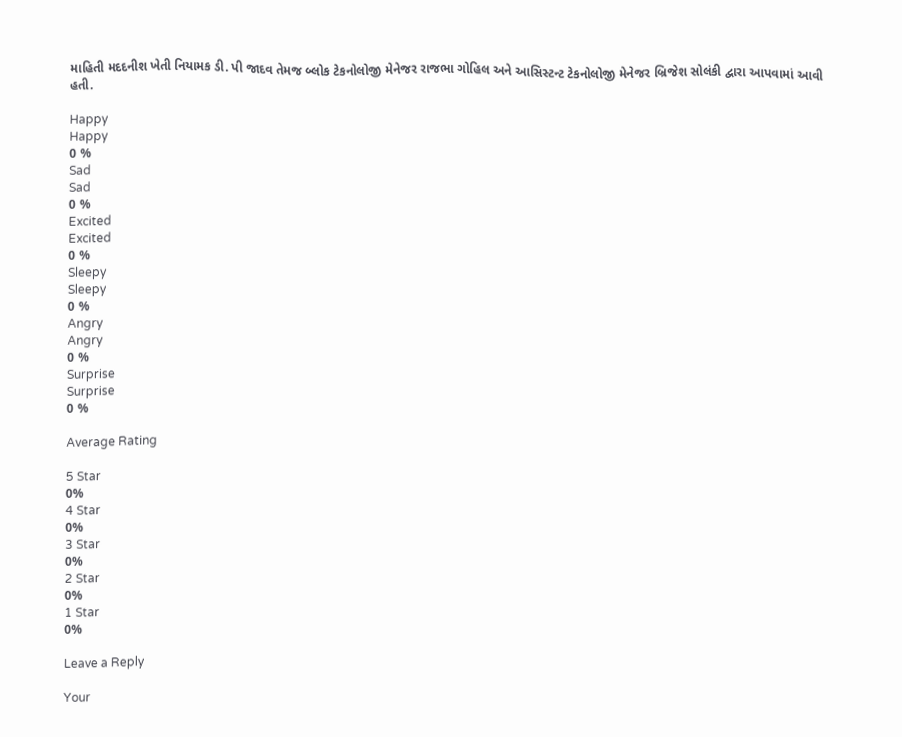માહિતી મદદનીશ ખેતી નિયામક ડી. પી જાદવ તેમજ બ્લોક ટેકનોલોજી મેનેજર રાજભા ગોહિલ અને આસિસ્ટન્ટ ટેકનોલોજી મેનેજર બ્રિજેશ સોલંકી દ્વારા આપવામાં આવી હતી.

Happy
Happy
0 %
Sad
Sad
0 %
Excited
Excited
0 %
Sleepy
Sleepy
0 %
Angry
Angry
0 %
Surprise
Surprise
0 %

Average Rating

5 Star
0%
4 Star
0%
3 Star
0%
2 Star
0%
1 Star
0%

Leave a Reply

Your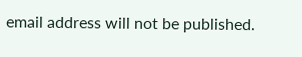email address will not be published.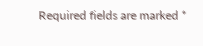Required fields are marked *